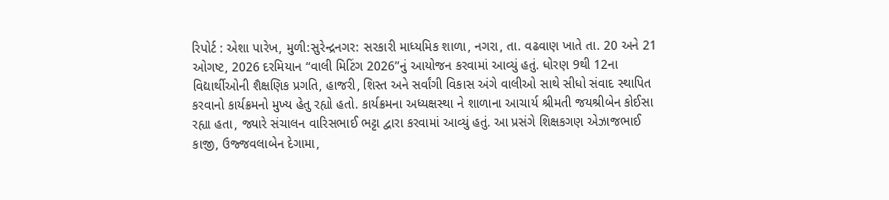રિપોર્ટ : એશા પારેખ, મુળી:સુરેન્દ્રનગર: સરકારી માધ્યમિક શાળા, નગરા, તા. વઢવાણ ખાતે તા. 20 અને 21 ઓગષ્ટ, 2026 દરમિયાન “વાલી મિટિંગ 2026”નું આયોજન કરવામાં આવ્યું હતું. ધોરણ 9થી 12ના વિદ્યાર્થીઓની શૈક્ષણિક પ્રગતિ, હાજરી, શિસ્ત અને સર્વાંગી વિકાસ અંગે વાલીઓ સાથે સીધો સંવાદ સ્થાપિત કરવાનો કાર્યક્રમનો મુખ્ય હેતુ રહ્યો હતો. કાર્યક્રમના અધ્યક્ષસ્થા ને શાળાના આચાર્ય શ્રીમતી જયશ્રીબેન કોઈસા રહ્યા હતા, જ્યારે સંચાલન વારિસભાઈ ભટ્ટા દ્વારા કરવામાં આવ્યું હતું. આ પ્રસંગે શિક્ષકગણ એઝાજભાઈ કાજી, ઉજ્જવલાબેન દેગામા,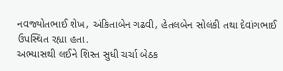નવજ્યોતભાઈ શેખ, અંકિતાબેન ગઢવી, હેતલબેન સોલંકી તથા દેવાંગભાઈ ઉપસ્થિત રહ્યા હતા.
અભ્યાસથી લઈને શિસ્ત સુધી ચર્ચા બેઠક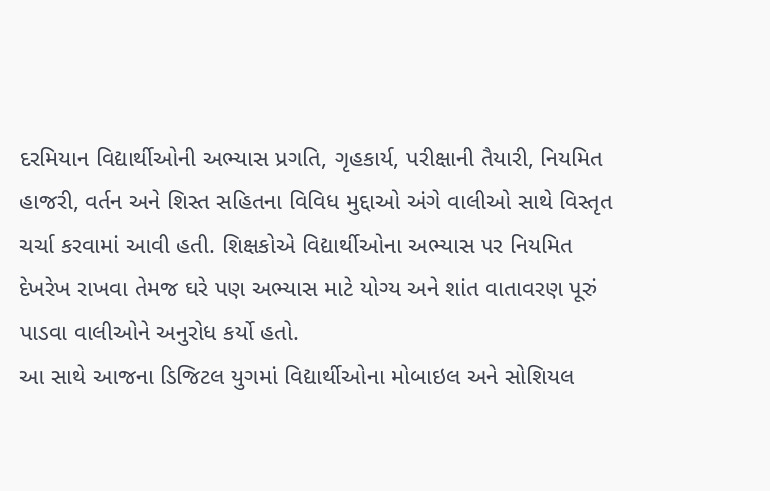દરમિયાન વિદ્યાર્થીઓની અભ્યાસ પ્રગતિ, ગૃહકાર્ય, પરીક્ષાની તૈયારી, નિયમિત હાજરી, વર્તન અને શિસ્ત સહિતના વિવિધ મુદ્દાઓ અંગે વાલીઓ સાથે વિસ્તૃત ચર્ચા કરવામાં આવી હતી. શિક્ષકોએ વિદ્યાર્થીઓના અભ્યાસ પર નિયમિત દેખરેખ રાખવા તેમજ ઘરે પણ અભ્યાસ માટે યોગ્ય અને શાંત વાતાવરણ પૂરું પાડવા વાલીઓને અનુરોધ કર્યો હતો.
આ સાથે આજના ડિજિટલ યુગમાં વિદ્યાર્થીઓના મોબાઇલ અને સોશિયલ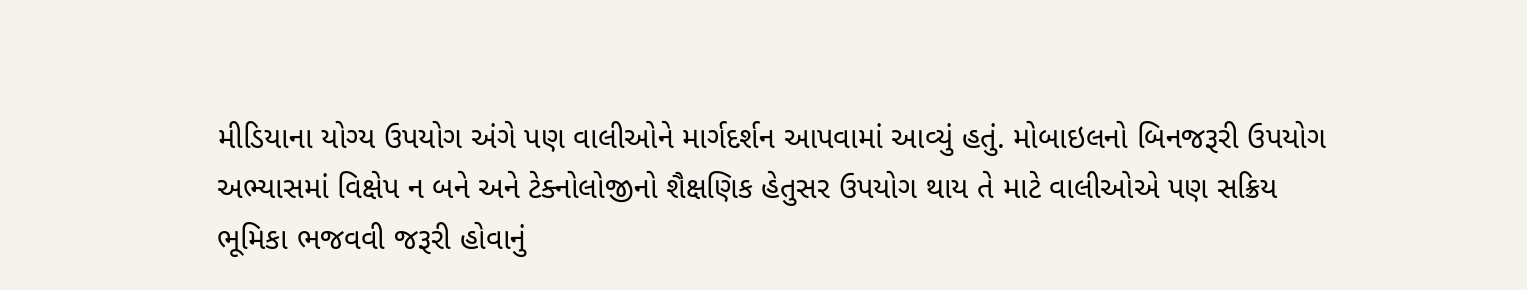મીડિયાના યોગ્ય ઉપયોગ અંગે પણ વાલીઓને માર્ગદર્શન આપવામાં આવ્યું હતું. મોબાઇલનો બિનજરૂરી ઉપયોગ અભ્યાસમાં વિક્ષેપ ન બને અને ટેક્નોલોજીનો શૈક્ષણિક હેતુસર ઉપયોગ થાય તે માટે વાલીઓએ પણ સક્રિય ભૂમિકા ભજવવી જરૂરી હોવાનું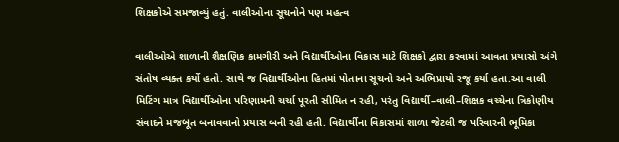શિક્ષકોએ સમજાવ્યું હતું. વાલીઓના સૂચનોને પણ મહત્વ

વાલીઓએ શાળાની શૈક્ષણિક કામગીરી અને વિદ્યાર્થીઓના વિકાસ માટે શિક્ષકો દ્વારા કરવામાં આવતા પ્રયાસો અંગે સંતોષ વ્યક્ત કર્યો હતો. સાથે જ વિદ્યાર્થીઓના હિતમાં પોતાના સૂચનો અને અભિપ્રાયો રજૂ કર્યા હતા.આ વાલી મિટિંગ માત્ર વિદ્યાર્થીઓના પરિણામની ચર્ચા પૂરતી સીમિત ન રહી, પરંતુ વિદ્યાર્થી–વાલી–શિક્ષક વચ્ચેના ત્રિકોણીય સંવાદને મજબૂત બનાવવાનો પ્રયાસ બની રહી હતી. વિદ્યાર્થીના વિકાસમાં શાળા જેટલી જ પરિવારની ભૂમિકા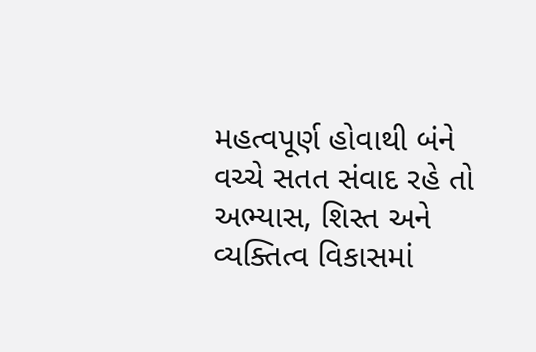મહત્વપૂર્ણ હોવાથી બંને વચ્ચે સતત સંવાદ રહે તો અભ્યાસ, શિસ્ત અને વ્યક્તિત્વ વિકાસમાં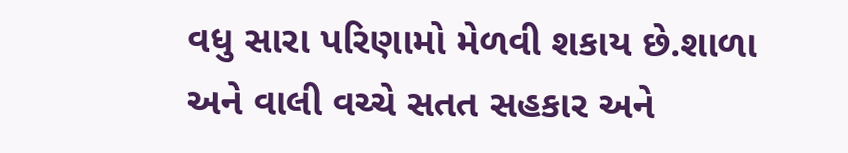વધુ સારા પરિણામો મેળવી શકાય છે.શાળા અને વાલી વચ્ચે સતત સહકાર અને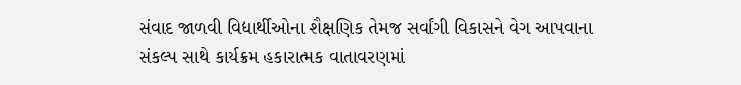સંવાદ જાળવી વિદ્યાર્થીઓના શૈક્ષણિક તેમજ સર્વાંગી વિકાસને વેગ આપવાના સંકલ્પ સાથે કાર્યક્રમ હકારાત્મક વાતાવરણમાં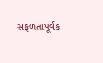સફળતાપૂર્વક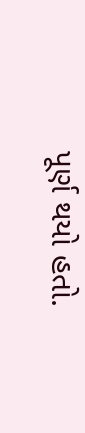પૂર્ણ થયો હતો.